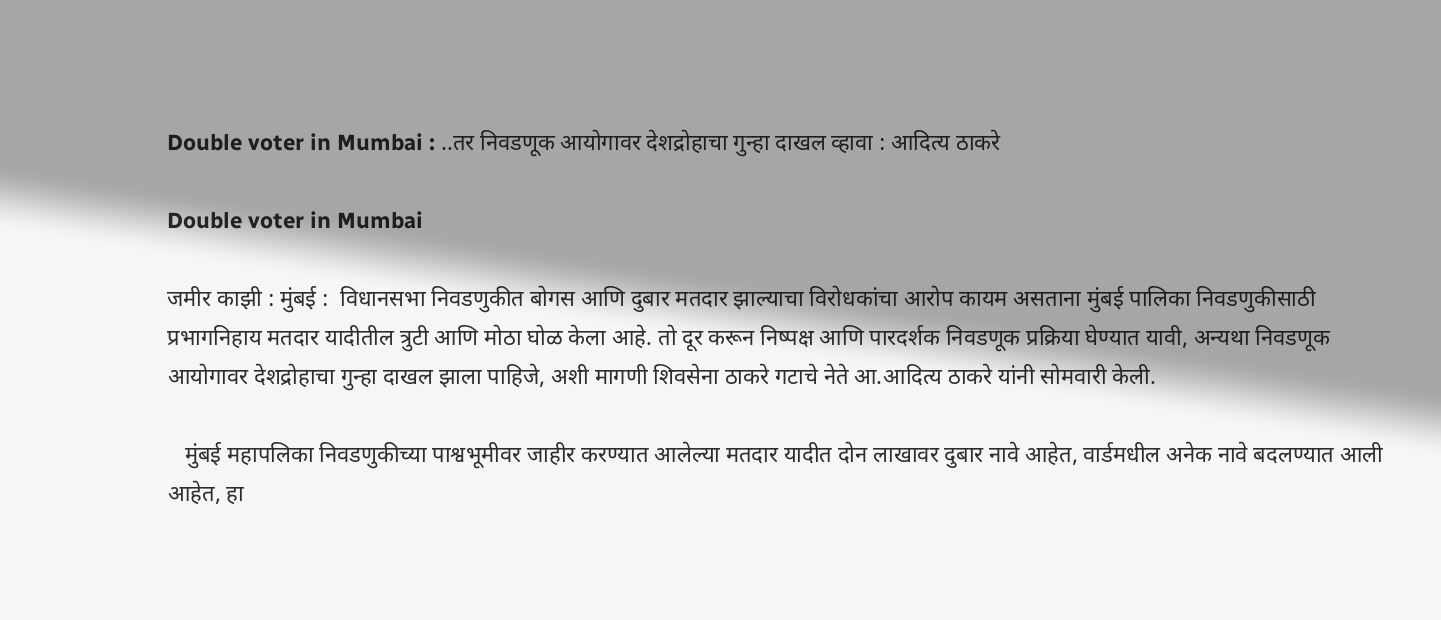Double voter in Mumbai : ..तर निवडणूक आयोगावर देशद्रोहाचा गुन्हा दाखल व्हावा : आदित्य ठाकरे

Double voter in Mumbai

जमीर काझी : मुंबई :  विधानसभा निवडणुकीत बोगस आणि दुबार मतदार झाल्याचा विरोधकांचा आरोप कायम असताना मुंबई पालिका निवडणुकीसाठी प्रभागनिहाय मतदार यादीतील त्रुटी आणि मोठा घोळ केला आहे. तो दूर करून निष्पक्ष आणि पारदर्शक निवडणूक प्रक्रिया घेण्यात यावी, अन्यथा निवडणूक आयोगावर देशद्रोहाचा गुन्हा दाखल झाला पाहिजे, अशी मागणी शिवसेना ठाकरे गटाचे नेते आ.आदित्य ठाकरे यांनी सोमवारी केली.

   मुंबई महापलिका निवडणुकीच्या पाश्वभूमीवर जाहीर करण्यात आलेल्या मतदार यादीत दोन लाखावर दुबार नावे आहेत, वार्डमधील अनेक नावे बदलण्यात आली आहेत, हा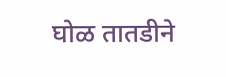घोळ तातडीने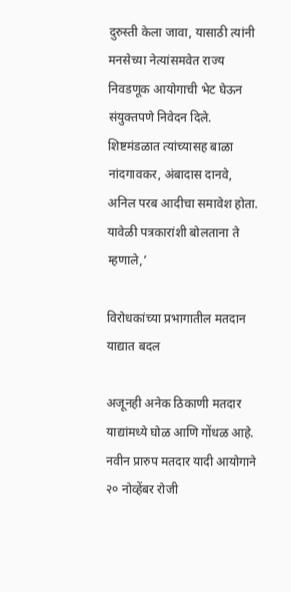दुरुस्ती केला जावा, यासाठी त्यांनी मनसेच्या नेत्यांसमवेत राज्य निवडणूक आयोगाची भेट घेऊन संयुक्तपणे निवेदन दिले. शिष्टमंडळात त्यांच्यासह बाळा नांदगावकर, अंबादास दानवे, अनिल परब आदीचा समावेश होता. यावेळी पत्रकारांशी बोलताना ते म्हणाले,’

विरोधकांच्या प्रभागातील मतदान याद्यात बदल

अजूनही अनेक ठिकाणी मतदार याद्यांमध्ये घोळ आणि गोंधळ आहे. नवीन प्रारुप मतदार यादी आयोगाने २० नोव्हेंबर रोजी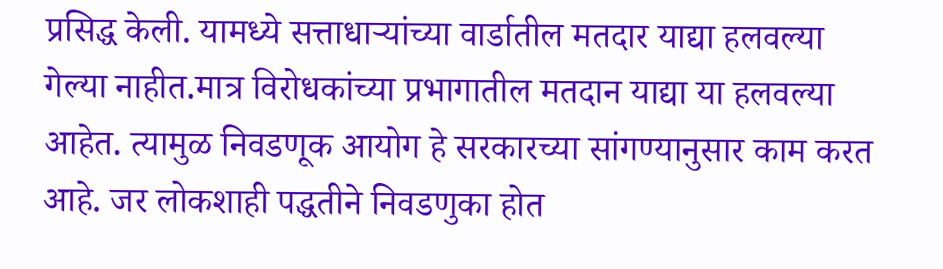प्रसिद्ध केली. यामध्ये सत्ताधाऱ्यांच्या वार्डातील मतदार याद्या हलवल्या गेल्या नाहीत.मात्र विरोधकांच्या प्रभागातील मतदान याद्या या हलवल्या आहेत. त्यामुळ निवडणूक आयोग हे सरकारच्या सांगण्यानुसार काम करत आहे. जर लोकशाही पद्धतीने निवडणुका होत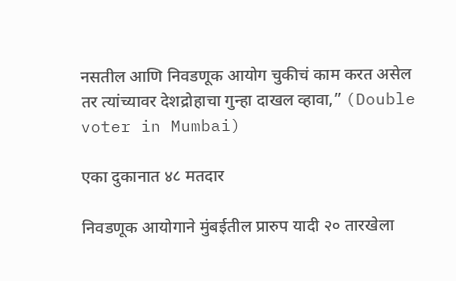नसतील आणि निवडणूक आयोग चुकीचं काम करत असेल तर त्यांच्यावर देशद्रोहाचा गुन्हा दाखल व्हावा,” (Double voter in Mumbai)

एका दुकानात ४८ मतदार

निवडणूक आयोगाने मुंबईतील प्रारुप यादी २० तारखेला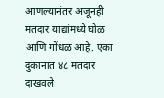आणल्यानंतर अजूनही मतदार याद्यांमध्ये घोळ आणि गोंधळ आहे. एका दुकानात ४८ मतदार दाखवले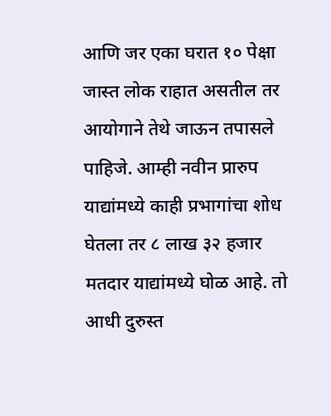आणि जर एका घरात १० पेक्षा जास्त लोक राहात असतील तर आयोगाने तेथे जाऊन तपासले पाहिजे. आम्ही नवीन प्रारुप याद्यांमध्ये काही प्रभागांचा शोध घेतला तर ८ लाख ३२ हजार मतदार याद्यांमध्ये घोळ आहे. तो आधी दुरुस्त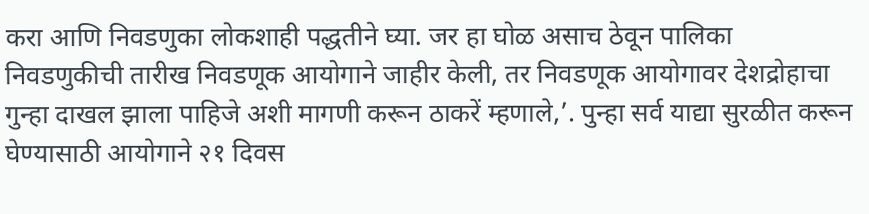करा आणि निवडणुका लोकशाही पद्धतीने घ्या. जर हा घोळ असाच ठेवून पालिका निवडणुकीची तारीख निवडणूक आयोगाने जाहीर केली, तर निवडणूक आयोगावर देशद्रोहाचा गुन्हा दाखल झाला पाहिजे अशी मागणी करून ठाकरें म्हणाले,’. पुन्हा सर्व याद्या सुरळीत करून घेण्यासाठी आयोगाने २१ दिवस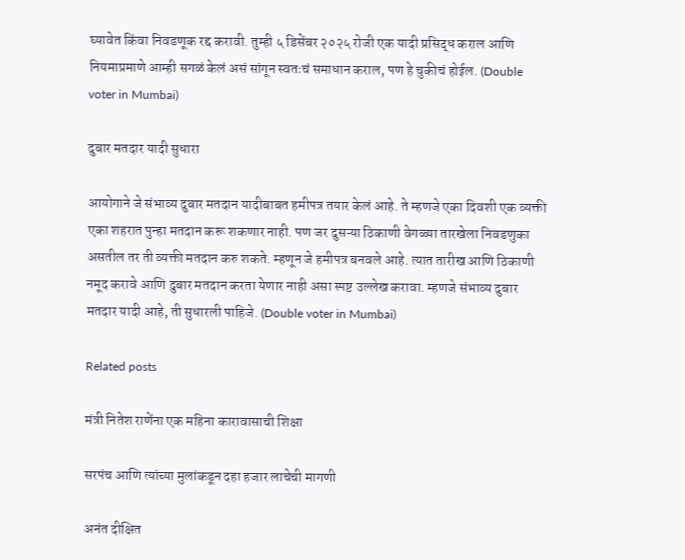घ्यावेत किंवा निवडणूक रद्द करावी. तुम्ही ५ डिसेंबर २०२५ रोजी एक यादी प्रसिद्ध कराल आणि नियमाप्रमाणे आम्ही सगळं केलं असं सांगून स्वतःचं समाधान कराल, पण हे चुकीचं होईल. (Double voter in Mumbai)

दुबार मतदार यादी सुधारा

आयोगाने जे संभाव्य दुबार मतदान यादीबाबत हमीपत्र तयार केलं आहे. ते म्हणजे एका दिवशी एक व्यक्ती एका शहरात पुन्हा मतदान करू शकणार नाही. पण जर दुसऱ्या ठिकाणी वेगळ्या तारखेला निवडणुका असतील तर ती व्यक्ती मतदान करु शकते. म्हणून जे हमीपत्र बनवले आहे. त्यात तारीख आणि ठिकाणी नमूद करावे आणि दुबार मतदान करता येणार नाही असा स्पष्ट उल्लेख करावा. म्हणजे संभाव्य दुबार मतदार यादी आहे, ती सुधारली पाहिजे. (Double voter in Mumbai)

Related posts

मंत्री नितेश राणेंना एक महिना कारावासाची शिक्षा

सरपंच आणि त्यांच्या मुलांकडून दहा हजार लाचेची मागणी

अनंत दीक्षित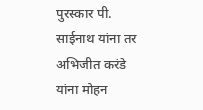पुरस्कार पी. साईनाथ यांना तर अभिजीत करंडे यांना मोहन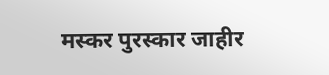मस्कर पुरस्कार जाहीर